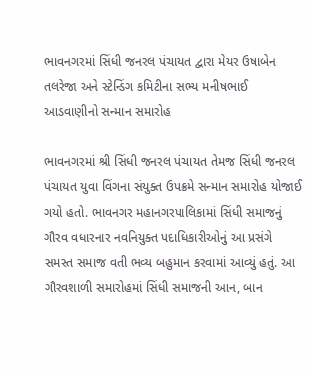ભાવનગરમાં સિંધી જનરલ પંચાયત દ્વારા મેયર ઉષાબેન તલરેજા અને સ્ટેન્ડિંગ કમિટીના સભ્ય મનીષભાઈ આડવાણીનો સન્માન સમારોહ

ભાવનગરમાં શ્રી સિંધી જનરલ પંચાયત તેમજ સિંધી જનરલ પંચાયત યુવા વિંગના સંયુક્ત ઉપક્રમે સન્માન સમારોહ યોજાઈ ગયો હતો. ભાવનગર મહાનગરપાલિકામાં સિંધી સમાજનું ગૌરવ વધારનાર નવનિયુક્ત પદાધિકારીઓનું આ પ્રસંગે સમસ્ત સમાજ વતી ભવ્ય બહુમાન કરવામાં આવ્યું હતું. આ ગૌરવશાળી સમારોહમાં સિંધી સમાજની આન, બાન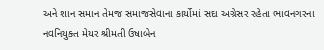અને શાન સમાન તેમજ સમાજસેવાના કાર્યોમાં સદા અગ્રેસર રહેતા ભાવનગરના નવનિયુક્ત મેયર શ્રીમતી ઉષાબેન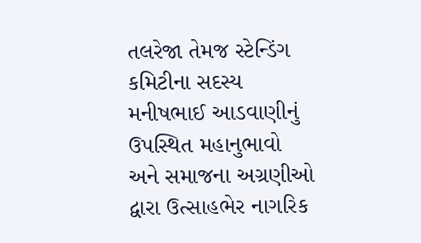તલરેજા તેમજ સ્ટેન્ડિંગ કમિટીના સદસ્ય મનીષભાઈ આડવાણીનું ઉપસ્થિત મહાનુભાવો અને સમાજના અગ્રણીઓ દ્વારા ઉત્સાહભેર નાગરિક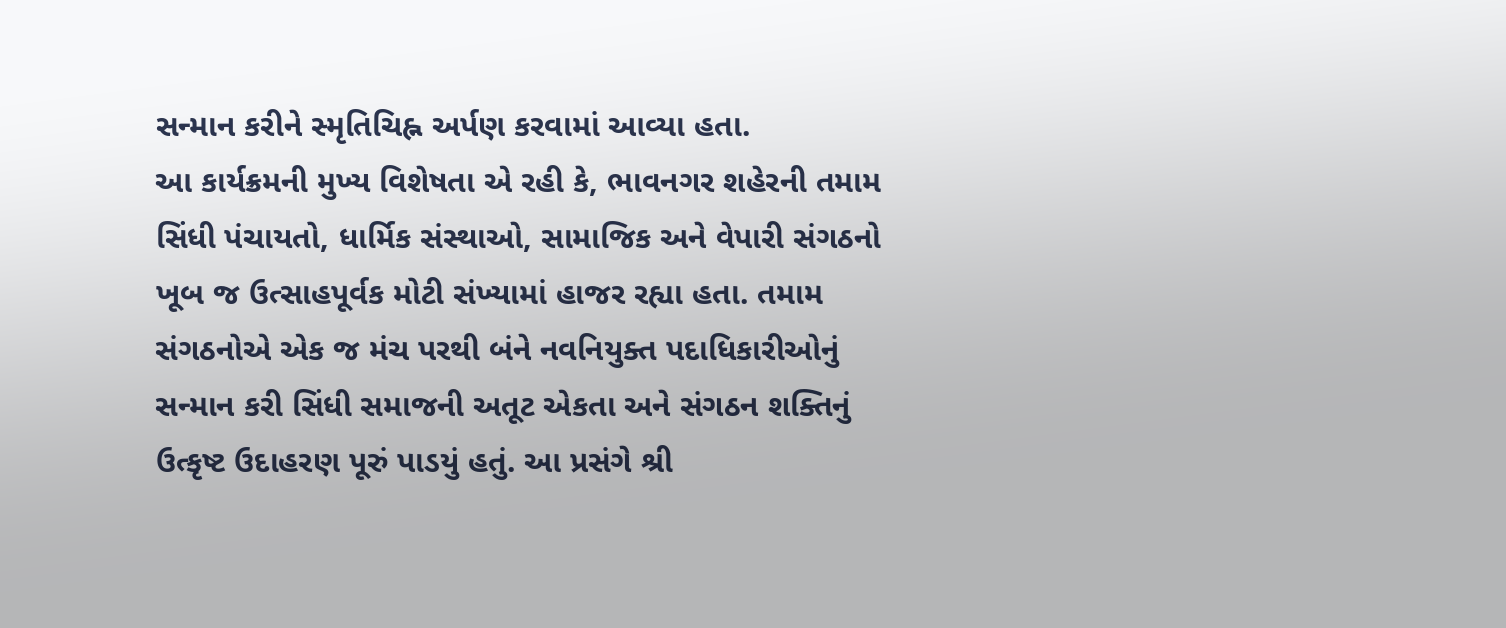સન્માન કરીને સ્મૃતિચિહ્ન અર્પણ કરવામાં આવ્યા હતા.
આ કાર્યક્રમની મુખ્ય વિશેષતા એ રહી કે, ભાવનગર શહેરની તમામ સિંધી પંચાયતો, ધાર્મિક સંસ્થાઓ, સામાજિક અને વેપારી સંગઠનો ખૂબ જ ઉત્સાહપૂર્વક મોટી સંખ્યામાં હાજર રહ્યા હતા. તમામ સંગઠનોએ એક જ મંચ પરથી બંને નવનિયુક્ત પદાધિકારીઓનું સન્માન કરી સિંધી સમાજની અતૂટ એકતા અને સંગઠન શક્તિનું ઉત્કૃષ્ટ ઉદાહરણ પૂરું પાડયું હતું. આ પ્રસંગે શ્રી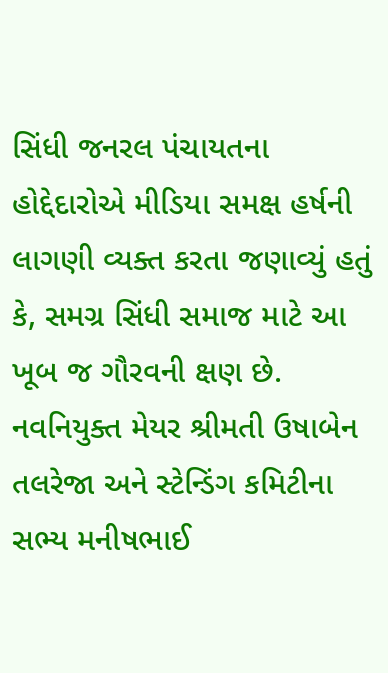સિંધી જનરલ પંચાયતના હોદ્દેદારોએ મીડિયા સમક્ષ હર્ષની લાગણી વ્યક્ત કરતા જણાવ્યું હતું કે, સમગ્ર સિંધી સમાજ માટે આ ખૂબ જ ગૌરવની ક્ષણ છે. નવનિયુક્ત મેયર શ્રીમતી ઉષાબેન તલરેજા અને સ્ટેન્ડિંગ કમિટીના સભ્ય મનીષભાઈ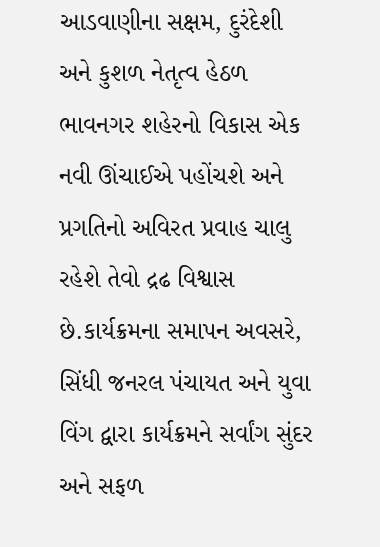આડવાણીના સક્ષમ, દુરંદેશી અને કુશળ નેતૃત્વ હેઠળ ભાવનગર શહેરનો વિકાસ એક નવી ઊંચાઈએ પહોંચશે અને પ્રગતિનો અવિરત પ્રવાહ ચાલુ રહેશે તેવો દ્રઢ વિશ્વાસ છે.કાર્યક્રમના સમાપન અવસરે, સિંધી જનરલ પંચાયત અને યુવા વિંગ દ્વારા કાર્યક્રમને સર્વાંગ સુંદર અને સફળ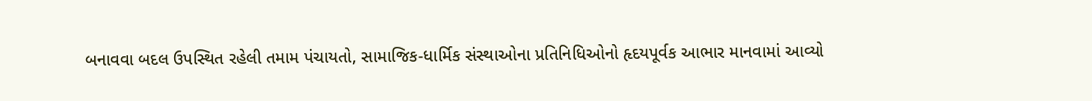બનાવવા બદલ ઉપસ્થિત રહેલી તમામ પંચાયતો, સામાજિક-ધાર્મિક સંસ્થાઓના પ્રતિનિધિઓનો હૃદયપૂર્વક આભાર માનવામાં આવ્યો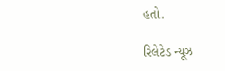હતો.

રિલેટેડ ન્યૂઝ